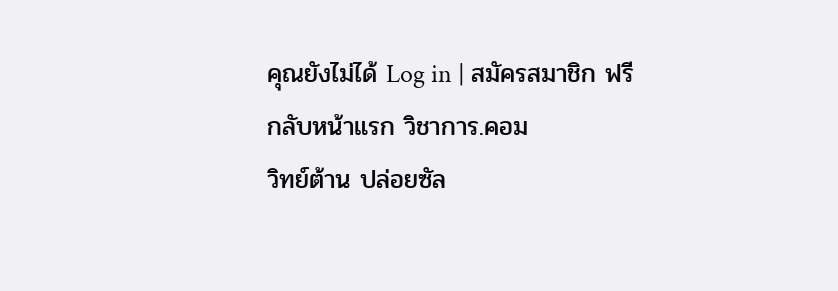คุณยังไม่ได้ Log in | สมัครสมาชิก ฟรี
กลับหน้าแรก วิชาการ.คอม
วิทย์ต้าน ปล่อยซัล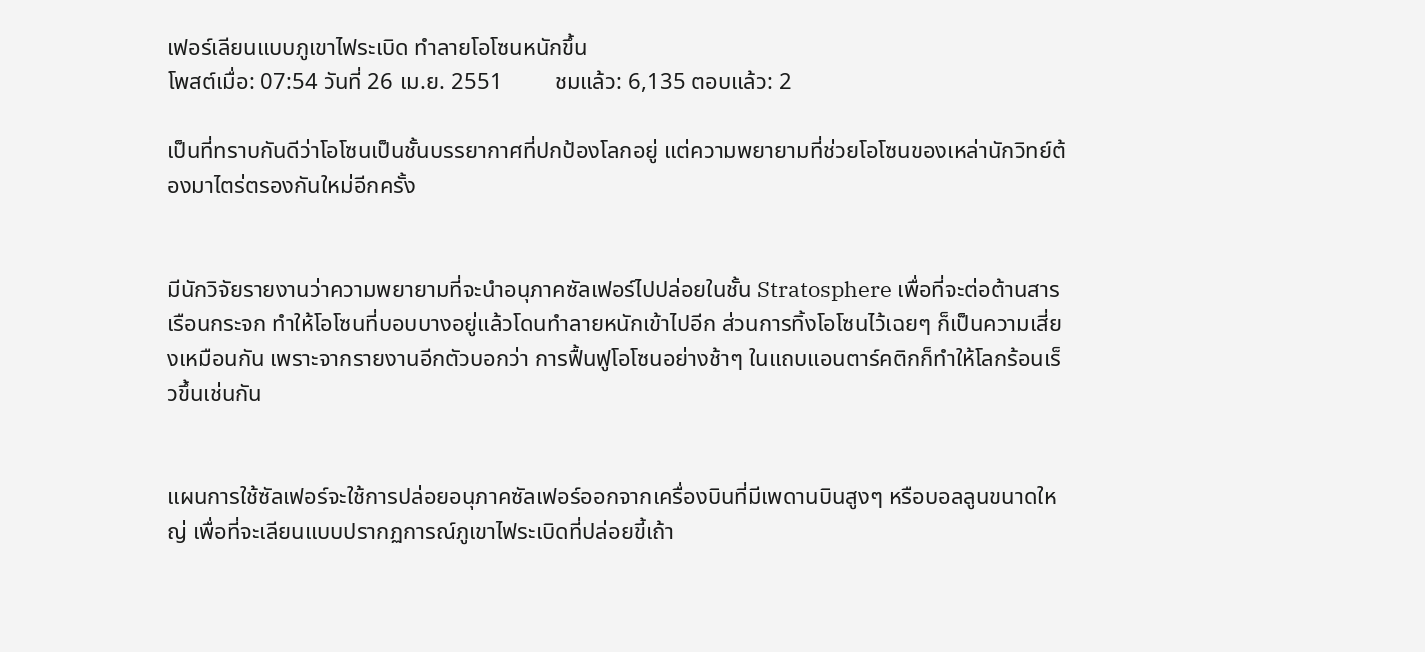เฟอร์เลียนแบบภูเขาไฟระเบิด ทำลายโอโซนหนักขึ้น
โพสต์เมื่อ: 07:54 วันที่ 26 เม.ย. 2551         ชมแล้ว: 6,135 ตอบแล้ว: 2

เป็นที่ทราบกันดีว่าโอโซนเป็นชั้นบรรยากาศที่ปกป้องโลกอยู่ แต่ความพยายามที่ช่วยโอโซนของเหล่านักวิทย์ต้องมาไตร่ตรองกันใหม่อีกครั้ง


มีนักวิจัยรายงานว่าความพยายามที่จะนำอนุภาคซัลเฟอร์ไปปล่อยในชั้น Stratosphere เพื่อที่จะต่อต้านสารเรือนกระจก ทำให้โอโซนที่บอบบางอยู่แล้วโดนทำลายหนักเข้าไปอีก ส่วนการทิ้งโอโซนไว้เฉยๆ ก็เป็นความเสี่ยงเหมือนกัน เพราะจากรายงานอีกตัวบอกว่า การฟื้นฟูโอโซนอย่างช้าๆ ในแถบแอนตาร์คติกก็ทำให้โลกร้อนเร็วขึ้นเช่นกัน


แผนการใช้ซัลเฟอร์จะใช้การปล่อยอนุภาคซัลเฟอร์ออกจากเครื่องบินที่มีเพดานบินสูงๆ หรือบอลลูนขนาดใหญ่ เพื่อที่จะเลียนแบบปรากฏการณ์ภูเขาไฟระเบิดที่ปล่อยขี้เถ้า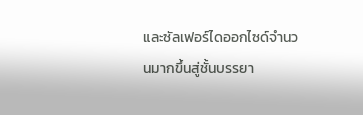และซัลเฟอร์ไดออกไซด์จำนวนมากขึ้นสู่ชั้นบรรยา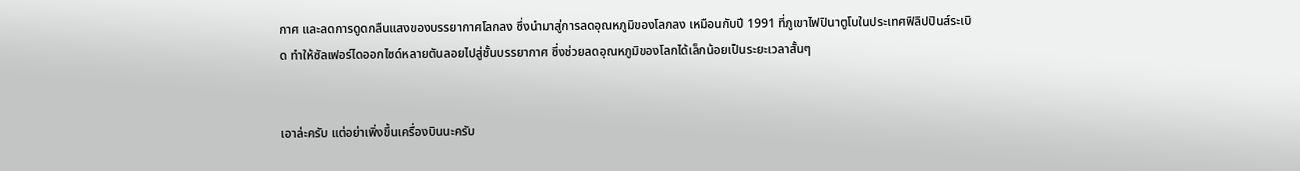กาศ และลดการดูดกลืนแสงของบรรยากาศโลกลง ซึ่งนำมาสู่การลดอุณหภูมิของโลกลง เหมือนกับปี 1991 ที่ภูเขาไฟปินาตูโบในประเทศฟิลิปปินส์ระเบิด ทำให้ซัลเฟอร์ไดออกไซด์หลายตันลอยไปสู่ชั้นบรรยากาศ ซึ่งช่วยลดอุณหภูมิของโลกได้เล็กน้อยเป็นระยะเวลาสั้นๆ


เอาล่ะครับ แต่อย่าเพิ่งขึ้นเครื่องบินนะครับ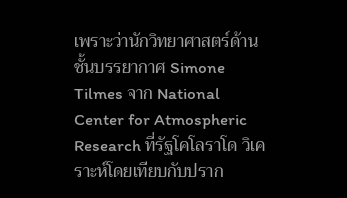เพราะว่านักวิทยาศาสตร์ด้านชั้นบรรยากาศ Simone Tilmes จาก National Center for Atmospheric Research ที่รัฐโคโลราโด วิเคราะห์โดยเทียบกับปราก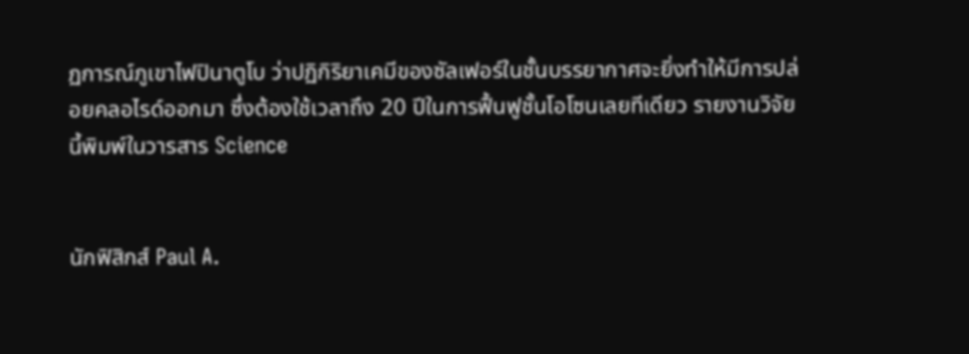ฏการณ์ภูเขาไฟปินาตูโบ ว่าปฏิกิริยาเคมีของซัลเฟอร์ในชั้นบรรยากาศจะยิ่งทำให้มีการปล่อยคลอไรด์ออกมา ซึ่งต้องใช้เวลาถึง 20 ปีในการฟื้นฟูชั้นโอโซนเลยทีเดียว รายงานวิจัยนี้พิมพ์ในวารสาร Science


นักฟิสิกส์ Paul A.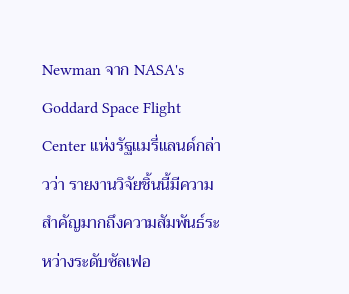Newman จาก NASA's Goddard Space Flight Center แห่งรัฐแมรี่แลนด์กล่าวว่า รายงานวิจัยชิ้นนี้มีความสำคัญมากถึงความสัมพันธ์ระหว่างระดับซัลเฟอ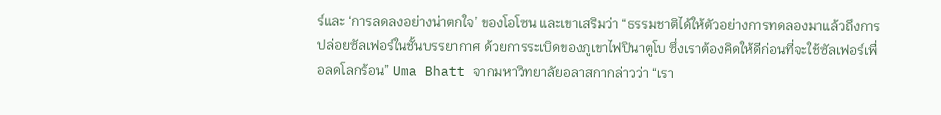ร์และ ‘การลดลงอย่างน่าตกใจ’ ของโอโซน และเขาเสริมว่า “ธรรมชาติได้ให้ตัวอย่างการทดลองมาแล้วถึงการปล่อยซัลเฟอร์ในชั้นบรรยากาศ ด้วยการระเบิดของภูเขาไฟปินาตูโบ ซึ่งเราต้องคิดให้ดีก่อนที่จะใช้ซัลเฟอร์เพื่อลดโลกร้อน” Uma Bhatt จากมหาวิทยาลัยอลาสกากล่าวว่า “เรา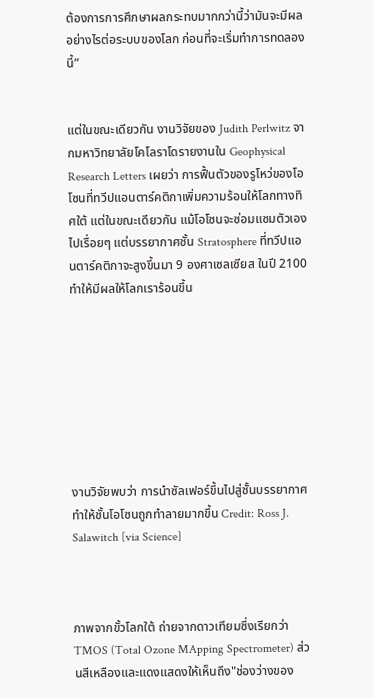ต้องการการศึกษาผลกระทบมากกว่านี้ว่ามันจะมีผลอย่างไรต่อระบบของโลก ก่อนที่จะเริ่มทำการทดลองนี้”


แต่ในขณะเดียวกัน งานวิจัยของ Judith Perlwitz จากมหาวิทยาลัยโคโลราโดรายงานใน Geophysical Research Letters เผยว่า การฟื้นตัวของรูโหว่ของโอโซนที่ทวีปแอนตาร์คติกาเพิ่มความร้อนให้โลกทางทิศใต้ แต่ในขณะเดียวกัน แม้โอโซนจะซ่อมแซมตัวเองไปเรื่อยๆ แต่บรรยากาศชั้น Stratosphere ที่ทวีปแอนตาร์คติกาจะสูงขึ้นมา 9 องศาเซลเซียส ในปี 2100 ทำให้มีผลให้โลกเราร้อนขึ้น








งานวิจัยพบว่า การนำซัลเฟอร์ขึ้นไปสู่ชั้นบรรยากาศทำให้ชั้นโอโซนถูกทำลายมากขึ้น Credit: Ross J. Salawitch [via Science]



ภาพจากขั้วโลกใต้ ถ่ายจากดาวเทียมซึ่งเรียกว่า TMOS (Total Ozone MApping Spectrometer) ส่วนสีเหลืองและแดงแสดงให้เห็นถึง"ช่องว่างของ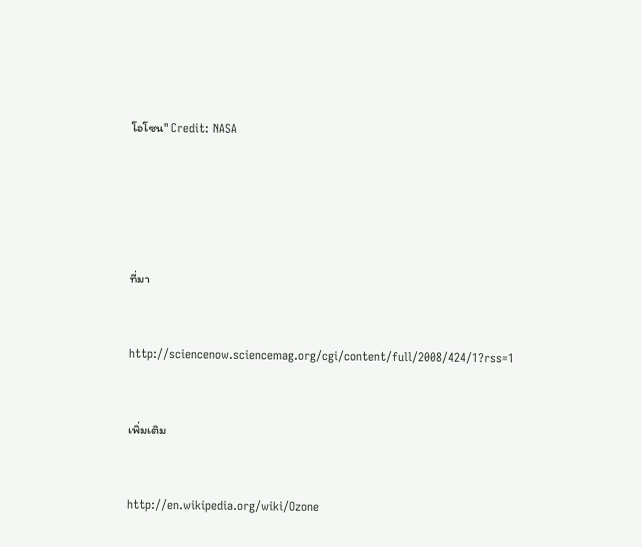โอโซน" Credit: NASA





ที่มา


http://sciencenow.sciencemag.org/cgi/content/full/2008/424/1?rss=1


เพิ่มเติม


http://en.wikipedia.org/wiki/Ozone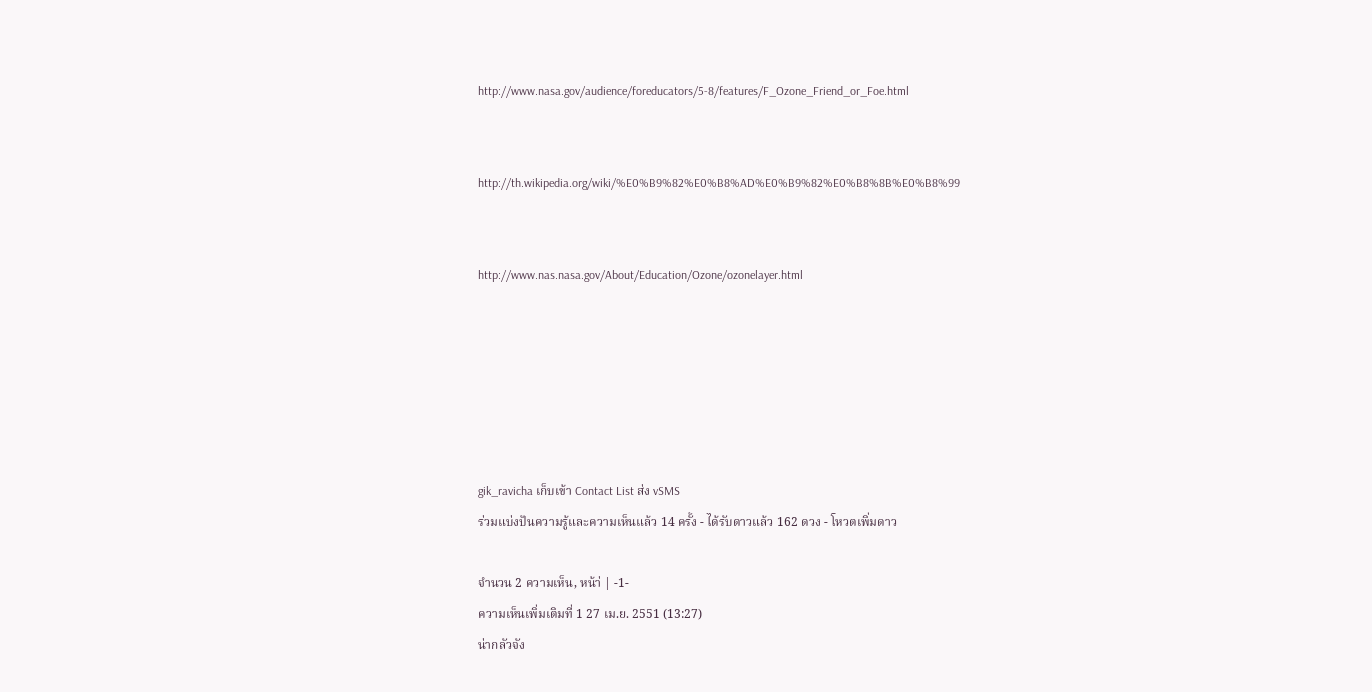http://www.nasa.gov/audience/foreducators/5-8/features/F_Ozone_Friend_or_Foe.html


http://th.wikipedia.org/wiki/%E0%B9%82%E0%B8%AD%E0%B9%82%E0%B8%8B%E0%B8%99


http://www.nas.nasa.gov/About/Education/Ozone/ozonelayer.html






gik_ravicha เก็บเข้า Contact List ส่ง vSMS
ร่วมแบ่งปันความรู้และความเห็นแล้ว 14 ครั้ง - ได้รับดาวแล้ว 162 ดวง - โหวตเพิ่มดาว

จำนวน 2 ความเห็น, หน้า่ | -1-
ความเห็นเพิ่มเติมที่ 1 27 เม.ย. 2551 (13:27)
น่ากลัวจัง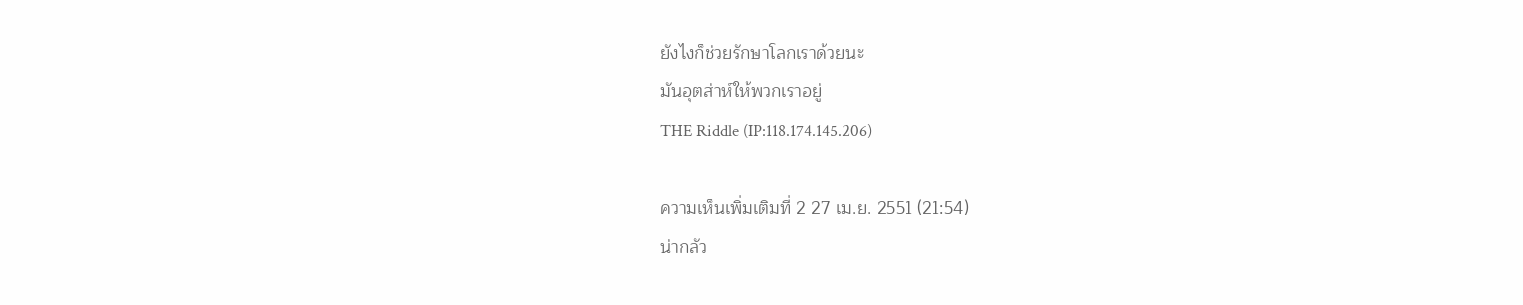ยังไงก็ช่วยรักษาโลกเราด้วยนะ
มันอุตส่าห์ให้พวกเราอยู่
THE Riddle (IP:118.174.145.206)

ความเห็นเพิ่มเติมที่ 2 27 เม.ย. 2551 (21:54)
น่ากลัว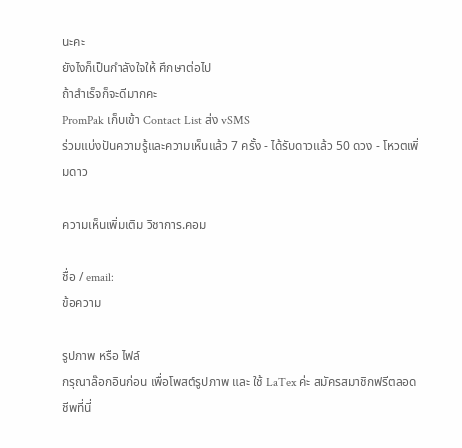นะคะ
ยังไงก็เป็นกำลังใจให้ ศึกษาต่อไป
ถ้าสำเร็จก็จะดีมากคะ
PromPak เก็บเข้า Contact List ส่ง vSMS
ร่วมแบ่งปันความรู้และความเห็นแล้ว 7 ครั้ง - ได้รับดาวแล้ว 50 ดวง - โหวตเพิ่มดาว

ความเห็นเพิ่มเติม วิชาการ.คอม

ชื่อ / email:
ข้อความ

รูปภาพ หรือ ไฟล์
กรุณาล๊อกอินก่อน เพื่อโพสต์รูปภาพ และ ใช้ LaTex ค่ะ สมัครสมาชิกฟรีตลอดชีพที่นี่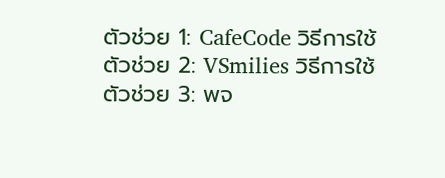ตัวช่วย 1: CafeCode วิธีการใช้
ตัวช่วย 2: VSmilies วิธีการใช้
ตัวช่วย 3: พจ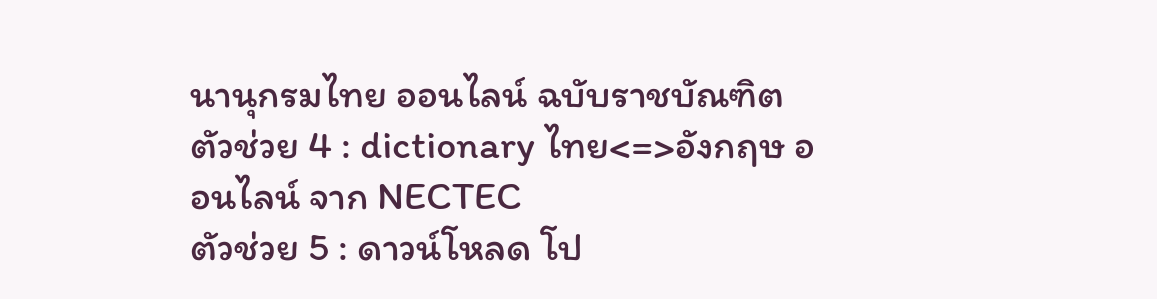นานุกรมไทย ออนไลน์ ฉบับราชบัณฑิต
ตัวช่วย 4 : dictionary ไทย<=>อังกฤษ ออนไลน์ จาก NECTEC
ตัวช่วย 5 : ดาวน์โหลด โป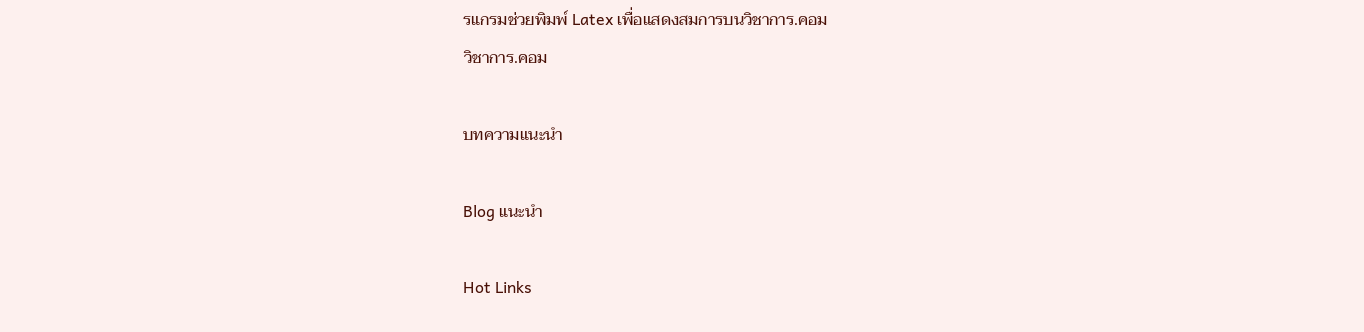รแกรมช่วยพิมพ์ Latex เพื่อแสดงสมการบนวิชาการ.คอม
วิชาการ.คอม

บทความแนะนำ

Blog แนะนำ

Hot Links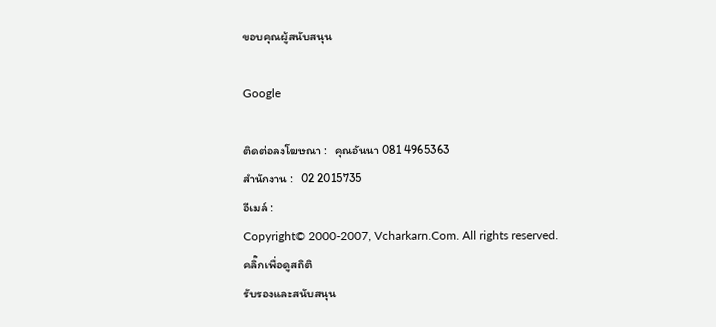ขอบคุณผู้สนับสนุน

Google

ติดต่อลงโฆษณา :   คุณอันนา 081 4965363
สำนักงาน :   02 2015735
อีเมล์ :
Copyright© 2000-2007, Vcharkarn.Com. All rights reserved.
คลิ๊กเพื่อดูสถิติ
รับรองและสนับสนุน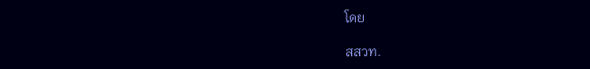โดย

สสวท.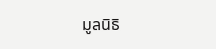มูลนิธิ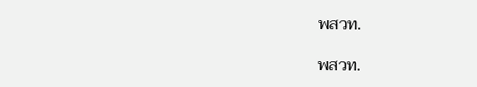พสวท.

พสวท.